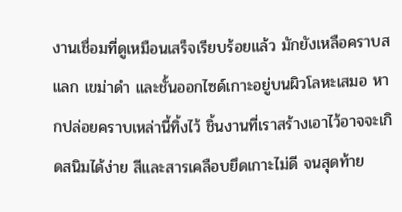งานเชื่อมที่ดูเหมือนเสร็จเรียบร้อยแล้ว มักยังเหลือคราบสแลก เขม่าดำ และชั้นออกไซด์เกาะอยู่บนผิวโลหะเสมอ หากปล่อยคราบเหล่านี้ทิ้งไว้ ชิ้นงานที่เราสร้างเอาไว้อาจจะเกิดสนิมได้ง่าย สีและสารเคลือบยึดเกาะไม่ดี จนสุดท้าย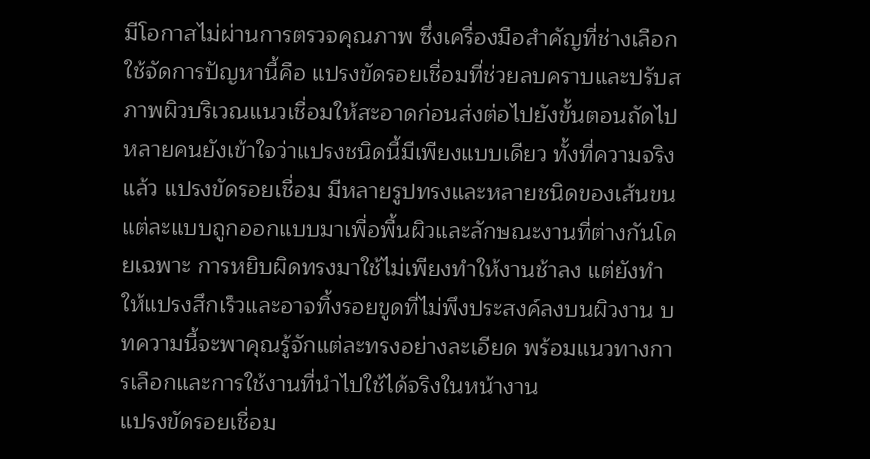มีโอกาสไม่ผ่านการตรวจคุณภาพ ซึ่งเครื่องมือสำคัญที่ช่างเลือกใช้จัดการปัญหานี้คือ แปรงขัดรอยเชื่อมที่ช่วยลบคราบและปรับสภาพผิวบริเวณแนวเชื่อมให้สะอาดก่อนส่งต่อไปยังขั้นตอนถัดไป
หลายคนยังเข้าใจว่าแปรงชนิดนี้มีเพียงแบบเดียว ทั้งที่ความจริงแล้ว แปรงขัดรอยเชื่อม มีหลายรูปทรงและหลายชนิดของเส้นขน แต่ละแบบถูกออกแบบมาเพื่อพื้นผิวและลักษณะงานที่ต่างกันโดยเฉพาะ การหยิบผิดทรงมาใช้ไม่เพียงทำให้งานช้าลง แต่ยังทำให้แปรงสึกเร็วและอาจทิ้งรอยขูดที่ไม่พึงประสงค์ลงบนผิวงาน บทความนี้จะพาคุณรู้จักแต่ละทรงอย่างละเอียด พร้อมแนวทางการเลือกและการใช้งานที่นำไปใช้ได้จริงในหน้างาน
แปรงขัดรอยเชื่อม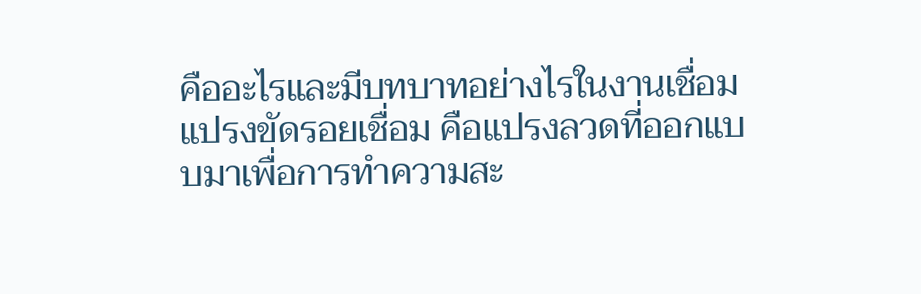คืออะไรและมีบทบาทอย่างไรในงานเชื่อม
แปรงขัดรอยเชื่อม คือแปรงลวดที่ออกแบบมาเพื่อการทำความสะ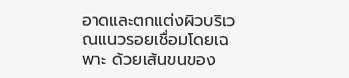อาดและตกแต่งผิวบริเวณแนวรอยเชื่อมโดยเฉพาะ ด้วยเส้นขนของ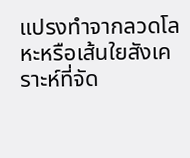แปรงทำจากลวดโลหะหรือเส้นใยสังเคราะห์ที่จัด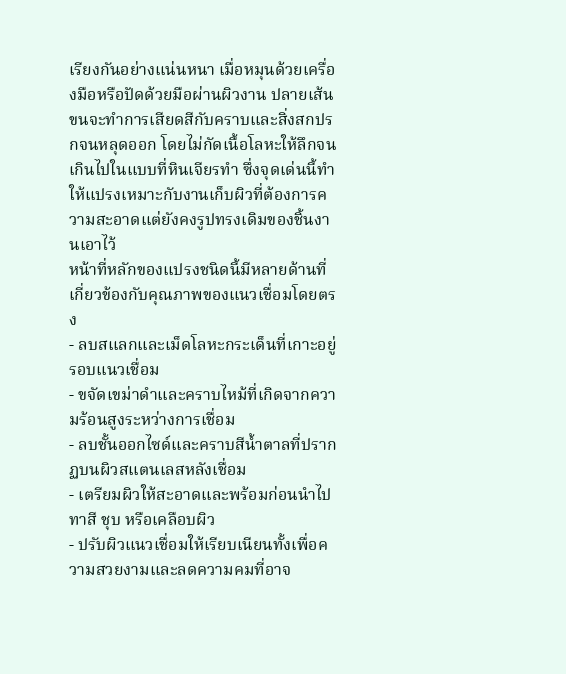เรียงกันอย่างแน่นหนา เมื่อหมุนด้วยเครื่องมือหรือปัดด้วยมือผ่านผิวงาน ปลายเส้นขนจะทำการเสียดสีกับคราบและสิ่งสกปรกจนหลุดออก โดยไม่กัดเนื้อโลหะให้ลึกจนเกินไปในแบบที่หินเจียรทำ ซึ่งจุดเด่นนี้ทำให้แปรงเหมาะกับงานเก็บผิวที่ต้องการความสะอาดแต่ยังคงรูปทรงเดิมของชิ้นงานเอาไว้
หน้าที่หลักของแปรงชนิดนี้มีหลายด้านที่เกี่ยวข้องกับคุณภาพของแนวเชื่อมโดยตรง
- ลบสแลกและเม็ดโลหะกระเด็นที่เกาะอยู่รอบแนวเชื่อม
- ขจัดเขม่าดำและคราบไหม้ที่เกิดจากความร้อนสูงระหว่างการเชื่อม
- ลบชั้นออกไซด์และคราบสีน้ำตาลที่ปรากฏบนผิวสแตนเลสหลังเชื่อม
- เตรียมผิวให้สะอาดและพร้อมก่อนนำไปทาสี ชุบ หรือเคลือบผิว
- ปรับผิวแนวเชื่อมให้เรียบเนียนทั้งเพื่อความสวยงามและลดความคมที่อาจ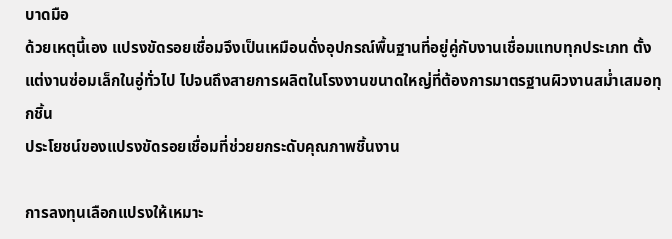บาดมือ
ด้วยเหตุนี้เอง แปรงขัดรอยเชื่อมจึงเป็นเหมือนดั่งอุปกรณ์พื้นฐานที่อยู่คู่กับงานเชื่อมแทบทุกประเภท ตั้งแต่งานซ่อมเล็กในอู่ทั่วไป ไปจนถึงสายการผลิตในโรงงานขนาดใหญ่ที่ต้องการมาตรฐานผิวงานสม่ำเสมอทุกชิ้น
ประโยชน์ของแปรงขัดรอยเชื่อมที่ช่วยยกระดับคุณภาพชิ้นงาน

การลงทุนเลือกแปรงให้เหมาะ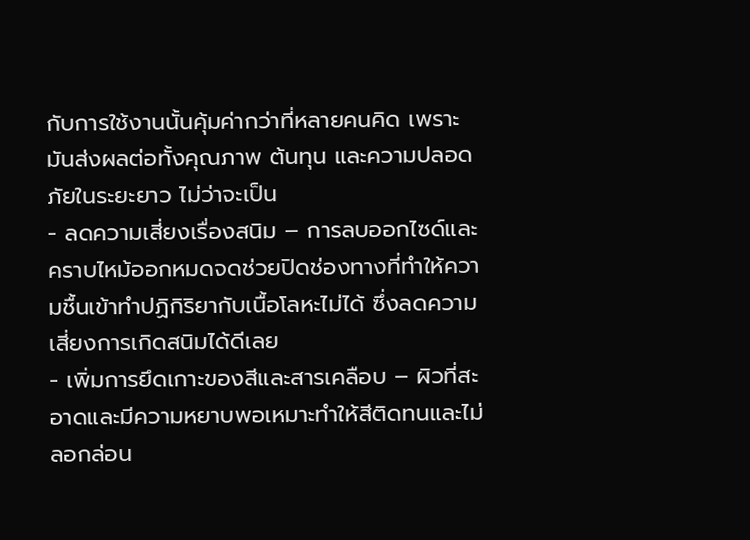กับการใช้งานนั้นคุ้มค่ากว่าที่หลายคนคิด เพราะมันส่งผลต่อทั้งคุณภาพ ต้นทุน และความปลอดภัยในระยะยาว ไม่ว่าจะเป็น
- ลดความเสี่ยงเรื่องสนิม – การลบออกไซด์และคราบไหม้ออกหมดจดช่วยปิดช่องทางที่ทำให้ความชื้นเข้าทำปฏิกิริยากับเนื้อโลหะไม่ได้ ซึ่งลดความเสี่ยงการเกิดสนิมได้ดีเลย
- เพิ่มการยึดเกาะของสีและสารเคลือบ – ผิวที่สะอาดและมีความหยาบพอเหมาะทำให้สีติดทนและไม่ลอกล่อน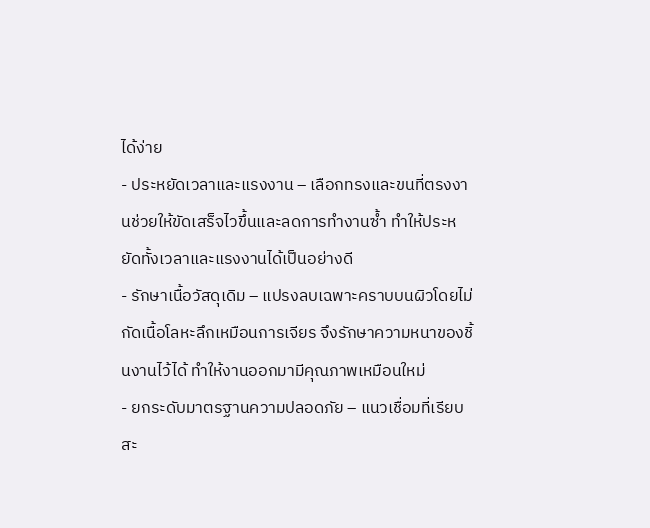ได้ง่าย
- ประหยัดเวลาและแรงงาน – เลือกทรงและขนที่ตรงงานช่วยให้ขัดเสร็จไวขึ้นและลดการทำงานซ้ำ ทำให้ประหยัดทั้งเวลาและแรงงานได้เป็นอย่างดี
- รักษาเนื้อวัสดุเดิม – แปรงลบเฉพาะคราบบนผิวโดยไม่กัดเนื้อโลหะลึกเหมือนการเจียร จึงรักษาความหนาของชิ้นงานไว้ได้ ทำให้งานออกมามีคุณภาพเหมือนใหม่
- ยกระดับมาตรฐานความปลอดภัย – แนวเชื่อมที่เรียบสะ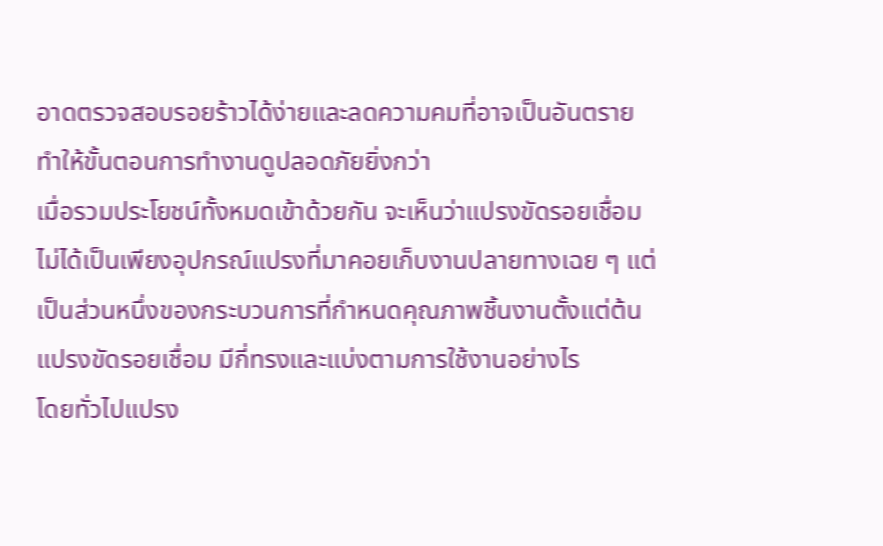อาดตรวจสอบรอยร้าวได้ง่ายและลดความคมที่อาจเป็นอันตราย ทำให้ขั้นตอนการทำงานดูปลอดภัยยิ่งกว่า
เมื่อรวมประโยชน์ทั้งหมดเข้าด้วยกัน จะเห็นว่าแปรงขัดรอยเชื่อมไม่ได้เป็นเพียงอุปกรณ์แปรงที่มาคอยเก็บงานปลายทางเฉย ๆ แต่เป็นส่วนหนึ่งของกระบวนการที่กำหนดคุณภาพชิ้นงานตั้งแต่ต้น
แปรงขัดรอยเชื่อม มีกี่ทรงและแบ่งตามการใช้งานอย่างไร
โดยทั่วไปแปรง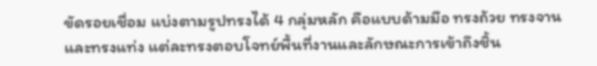ขัดรอยเชื่อม แบ่งตามรูปทรงได้ 4 กลุ่มหลัก คือแบบด้ามมือ ทรงถ้วย ทรงจาน และทรงแท่ง แต่ละทรงตอบโจทย์พื้นที่งานและลักษณะการเข้าถึงชิ้น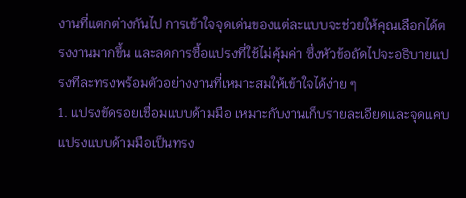งานที่แตกต่างกันไป การเข้าใจจุดเด่นของแต่ละแบบจะช่วยให้คุณเลือกได้ตรงงานมากขึ้น และลดการซื้อแปรงที่ใช้ไม่คุ้มค่า ซึ่งหัวข้อถัดไปจะอธิบายแปรงทีละทรงพร้อมตัวอย่างงานที่เหมาะสมให้เข้าใจได้ง่าย ๆ
1. แปรงขัดรอยเชื่อมแบบด้ามมือ เหมาะกับงานเก็บรายละเอียดและจุดแคบ
แปรงแบบด้ามมือเป็นทรง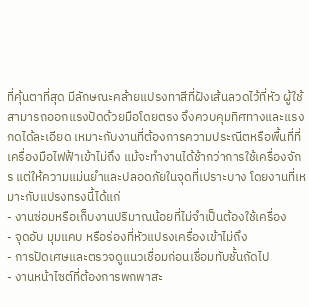ที่คุ้นตาที่สุด มีลักษณะคล้ายแปรงทาสีที่ฝังเส้นลวดไว้ที่หัว ผู้ใช้สามารถออกแรงปัดด้วยมือโดยตรง จึงควบคุมทิศทางและแรงกดได้ละเอียด เหมาะกับงานที่ต้องการความประณีตหรือพื้นที่ที่เครื่องมือไฟฟ้าเข้าไม่ถึง แม้จะทำงานได้ช้ากว่าการใช้เครื่องจักร แต่ให้ความแม่นยำและปลอดภัยในจุดที่เปราะบาง โดยงานที่เหมาะกับแปรงทรงนี้ได้แก่
- งานซ่อมหรือเก็บงานปริมาณน้อยที่ไม่จำเป็นต้องใช้เครื่อง
- จุดอับ มุมแคบ หรือร่องที่หัวแปรงเครื่องเข้าไม่ถึง
- การปัดเศษและตรวจดูแนวเชื่อมก่อนเชื่อมทับชั้นถัดไป
- งานหน้าไซต์ที่ต้องการพกพาสะ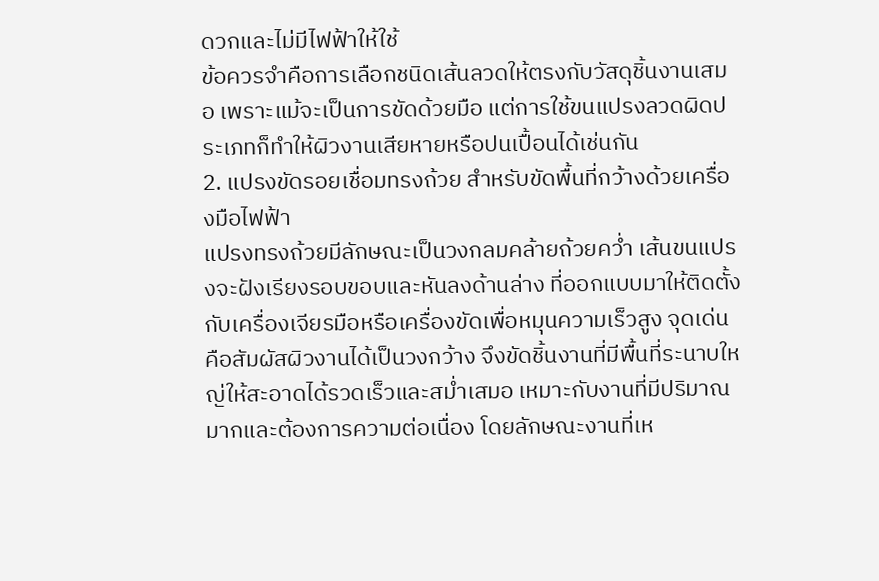ดวกและไม่มีไฟฟ้าให้ใช้
ข้อควรจำคือการเลือกชนิดเส้นลวดให้ตรงกับวัสดุชิ้นงานเสมอ เพราะแม้จะเป็นการขัดด้วยมือ แต่การใช้ขนแปรงลวดผิดประเภทก็ทำให้ผิวงานเสียหายหรือปนเปื้อนได้เช่นกัน
2. แปรงขัดรอยเชื่อมทรงถ้วย สำหรับขัดพื้นที่กว้างด้วยเครื่องมือไฟฟ้า
แปรงทรงถ้วยมีลักษณะเป็นวงกลมคล้ายถ้วยคว่ำ เส้นขนแปรงจะฝังเรียงรอบขอบและหันลงด้านล่าง ที่ออกแบบมาให้ติดตั้งกับเครื่องเจียรมือหรือเครื่องขัดเพื่อหมุนความเร็วสูง จุดเด่นคือสัมผัสผิวงานได้เป็นวงกว้าง จึงขัดชิ้นงานที่มีพื้นที่ระนาบใหญ่ให้สะอาดได้รวดเร็วและสม่ำเสมอ เหมาะกับงานที่มีปริมาณมากและต้องการความต่อเนื่อง โดยลักษณะงานที่เห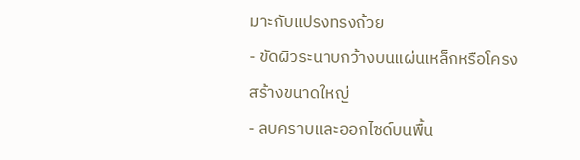มาะกับแปรงทรงถ้วย
- ขัดผิวระนาบกว้างบนแผ่นเหล็กหรือโครงสร้างขนาดใหญ่
- ลบคราบและออกไซด์บนพื้น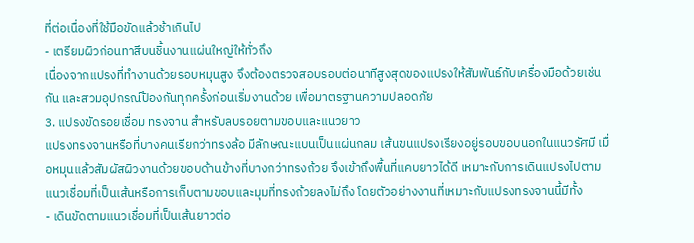ที่ต่อเนื่องที่ใช้มือขัดแล้วช้าเกินไป
- เตรียมผิวก่อนทาสีบนชิ้นงานแผ่นใหญ่ให้ทั่วถึง
เนื่องจากแปรงที่ทำงานด้วยรอบหมุนสูง จึงต้องตรวจสอบรอบต่อนาทีสูงสุดของแปรงให้สัมพันธ์กับเครื่องมือด้วยเช่นกัน และสวมอุปกรณ์ป้องกันทุกครั้งก่อนเริ่มงานด้วย เพื่อมาตรฐานความปลอดภัย
3. แปรงขัดรอยเชื่อม ทรงจาน สำหรับลบรอยตามขอบและแนวยาว
แปรงทรงจานหรือที่บางคนเรียกว่าทรงล้อ มีลักษณะแบนเป็นแผ่นกลม เส้นขนแปรงเรียงอยู่รอบขอบนอกในแนวรัศมี เมื่อหมุนแล้วสัมผัสผิวงานด้วยขอบด้านข้างที่บางกว่าทรงถ้วย จึงเข้าถึงพื้นที่แคบยาวได้ดี เหมาะกับการเดินแปรงไปตามแนวเชื่อมที่เป็นเส้นหรือการเก็บตามขอบและมุมที่ทรงถ้วยลงไม่ถึง โดยตัวอย่างงานที่เหมาะกับแปรงทรงจานนี้มีทั้ง
- เดินขัดตามแนวเชื่อมที่เป็นเส้นยาวต่อ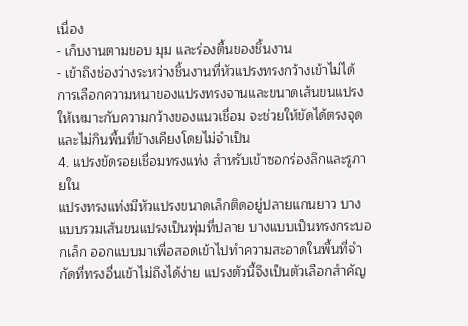เนื่อง
- เก็บงานตามขอบ มุม และร่องตื้นของชิ้นงาน
- เข้าถึงช่องว่างระหว่างชิ้นงานที่หัวแปรงทรงกว้างเข้าไม่ได้
การเลือกความหนาของแปรงทรงจานและขนาดเส้นขนแปรงให้เหมาะกับความกว้างของแนวเชื่อม จะช่วยให้ขัดได้ตรงจุดและไม่กินพื้นที่ข้างเคียงโดยไม่จำเป็น
4. แปรงขัดรอยเชื่อมทรงแท่ง สำหรับเข้าซอกร่องลึกและรูภายใน
แปรงทรงแท่งมีหัวแปรงขนาดเล็กติดอยู่ปลายแกนยาว บางแบบรวมเส้นขนแปรงเป็นพุ่มที่ปลาย บางแบบเป็นทรงกระบอกเล็ก ออกแบบมาเพื่อสอดเข้าไปทำความสะอาดในพื้นที่จำกัดที่ทรงอื่นเข้าไม่ถึงได้ง่าย แปรงตัวนี้จึงเป็นตัวเลือกสำคัญ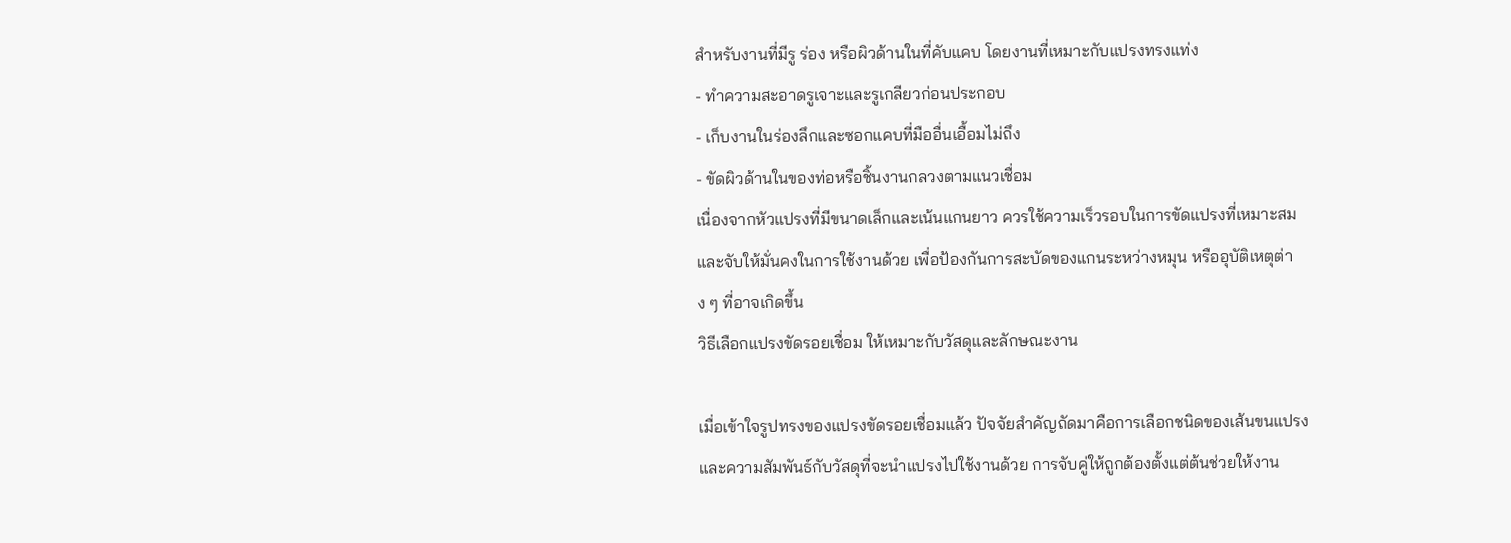สำหรับงานที่มีรู ร่อง หรือผิวด้านในที่คับแคบ โดยงานที่เหมาะกับแปรงทรงแท่ง
- ทำความสะอาดรูเจาะและรูเกลียวก่อนประกอบ
- เก็บงานในร่องลึกและซอกแคบที่มืออื่นเอื้อมไม่ถึง
- ขัดผิวด้านในของท่อหรือชิ้นงานกลวงตามแนวเชื่อม
เนื่องจากหัวแปรงที่มีขนาดเล็กและเน้นแกนยาว ควรใช้ความเร็วรอบในการขัดแปรงที่เหมาะสมและจับให้มั่นคงในการใช้งานด้วย เพื่อป้องกันการสะบัดของแกนระหว่างหมุน หรืออุบัติเหตุต่าง ๆ ที่อาจเกิดขึ้น
วิธีเลือกแปรงขัดรอยเชื่อม ให้เหมาะกับวัสดุและลักษณะงาน

เมื่อเข้าใจรูปทรงของแปรงขัดรอยเชื่อมแล้ว ปัจจัยสำคัญถัดมาคือการเลือกชนิดของเส้นขนแปรงและความสัมพันธ์กับวัสดุที่จะนำแปรงไปใช้งานด้วย การจับคู่ให้ถูกต้องตั้งแต่ต้นช่วยให้งาน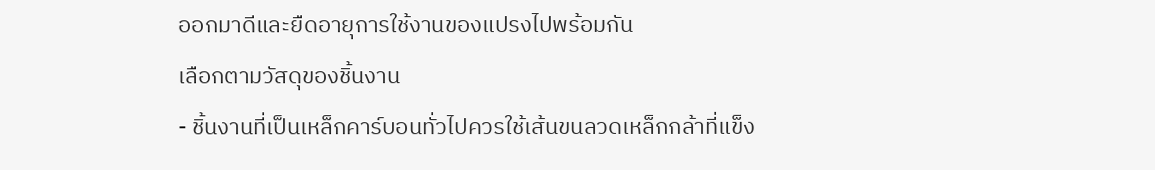ออกมาดีและยืดอายุการใช้งานของแปรงไปพร้อมกัน
เลือกตามวัสดุของชิ้นงาน
- ชิ้นงานที่เป็นเหล็กคาร์บอนทั่วไปควรใช้เส้นขนลวดเหล็กกล้าที่แข็ง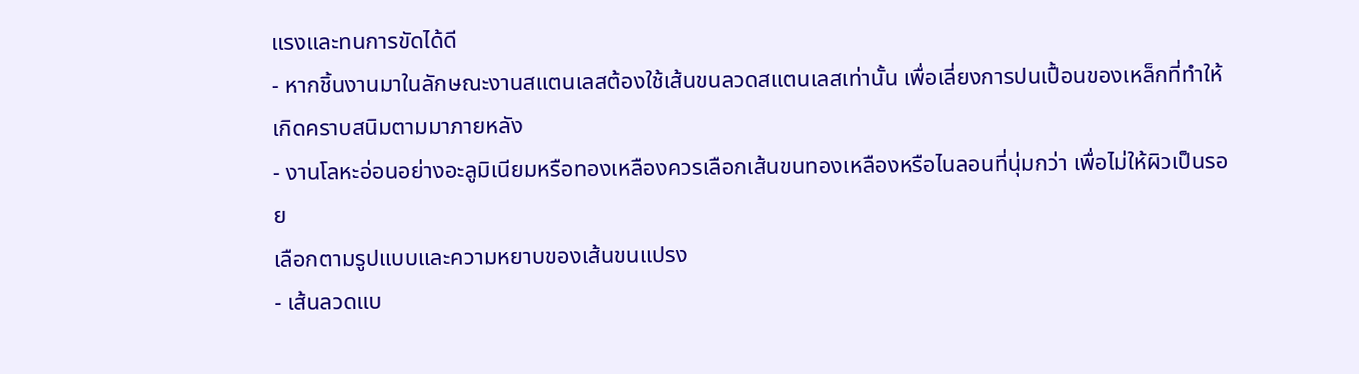แรงและทนการขัดได้ดี
- หากชิ้นงานมาในลักษณะงานสแตนเลสต้องใช้เส้นขนลวดสแตนเลสเท่านั้น เพื่อเลี่ยงการปนเปื้อนของเหล็กที่ทำให้เกิดคราบสนิมตามมาภายหลัง
- งานโลหะอ่อนอย่างอะลูมิเนียมหรือทองเหลืองควรเลือกเส้นขนทองเหลืองหรือไนลอนที่นุ่มกว่า เพื่อไม่ให้ผิวเป็นรอย
เลือกตามรูปแบบและความหยาบของเส้นขนแปรง
- เส้นลวดแบ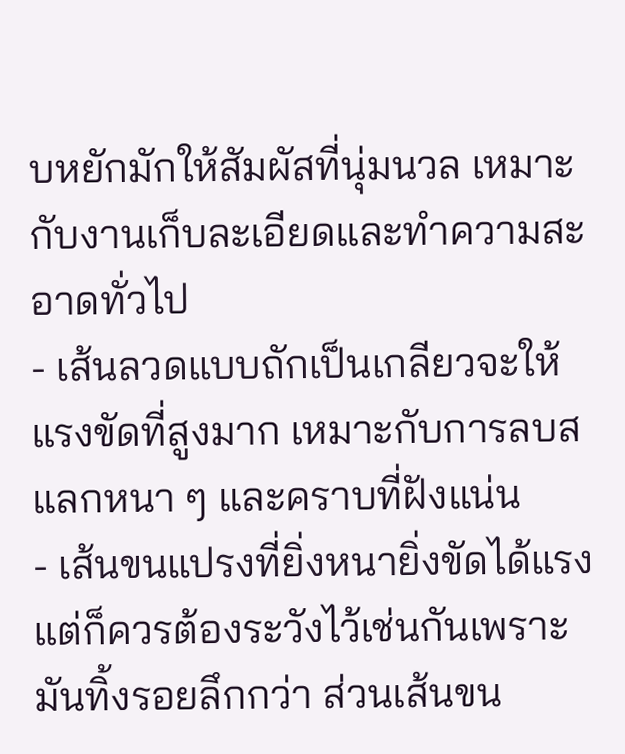บหยักมักให้สัมผัสที่นุ่มนวล เหมาะกับงานเก็บละเอียดและทำความสะอาดทั่วไป
- เส้นลวดแบบถักเป็นเกลียวจะให้แรงขัดที่สูงมาก เหมาะกับการลบสแลกหนา ๆ และคราบที่ฝังแน่น
- เส้นขนแปรงที่ยิ่งหนายิ่งขัดได้แรง แต่ก็ควรต้องระวังไว้เช่นกันเพราะมันทิ้งรอยลึกกว่า ส่วนเส้นขน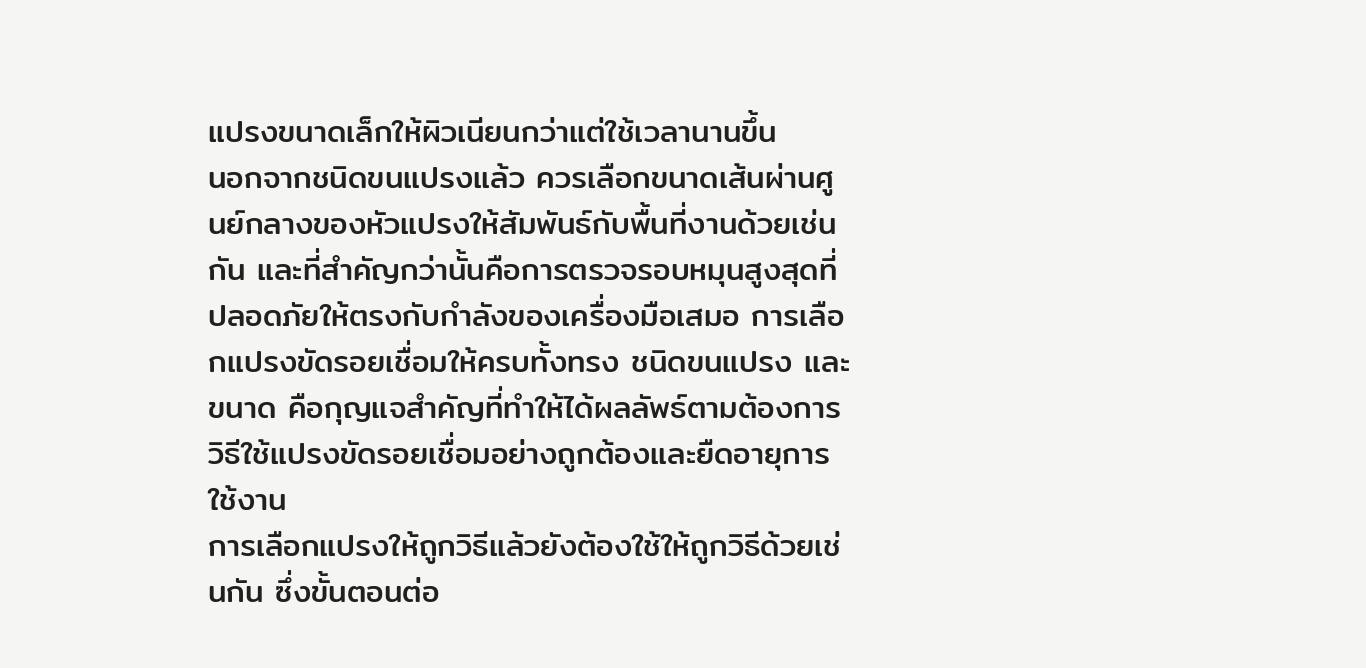แปรงขนาดเล็กให้ผิวเนียนกว่าแต่ใช้เวลานานขึ้น
นอกจากชนิดขนแปรงแล้ว ควรเลือกขนาดเส้นผ่านศูนย์กลางของหัวแปรงให้สัมพันธ์กับพื้นที่งานด้วยเช่นกัน และที่สำคัญกว่านั้นคือการตรวจรอบหมุนสูงสุดที่ปลอดภัยให้ตรงกับกำลังของเครื่องมือเสมอ การเลือกแปรงขัดรอยเชื่อมให้ครบทั้งทรง ชนิดขนแปรง และขนาด คือกุญแจสำคัญที่ทำให้ได้ผลลัพธ์ตามต้องการ
วิธีใช้แปรงขัดรอยเชื่อมอย่างถูกต้องและยืดอายุการใช้งาน
การเลือกแปรงให้ถูกวิธีแล้วยังต้องใช้ให้ถูกวิธีด้วยเช่นกัน ซึ่งขั้นตอนต่อ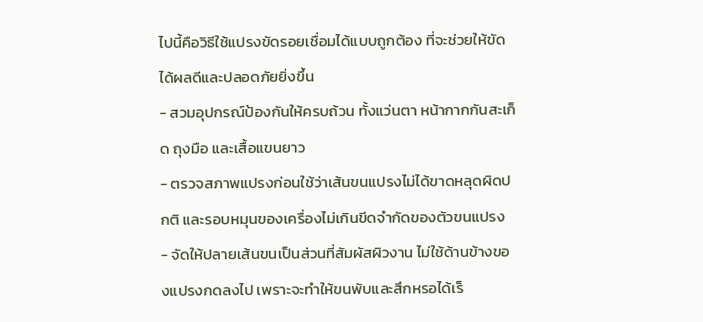ไปนี้คือวิธีใช้แปรงขัดรอยเชื่อมได้แบบถูกต้อง ที่จะช่วยให้ขัดได้ผลดีและปลอดภัยยิ่งขึ้น
- สวมอุปกรณ์ป้องกันให้ครบถ้วน ทั้งแว่นตา หน้ากากกันสะเก็ด ถุงมือ และเสื้อแขนยาว
- ตรวจสภาพแปรงก่อนใช้ว่าเส้นขนแปรงไม่ได้ขาดหลุดผิดปกติ และรอบหมุนของเครื่องไม่เกินขีดจำกัดของตัวขนแปรง
- จัดให้ปลายเส้นขนเป็นส่วนที่สัมผัสผิวงาน ไม่ใช้ด้านข้างของแปรงกดลงไป เพราะจะทำให้ขนพับและสึกหรอได้เร็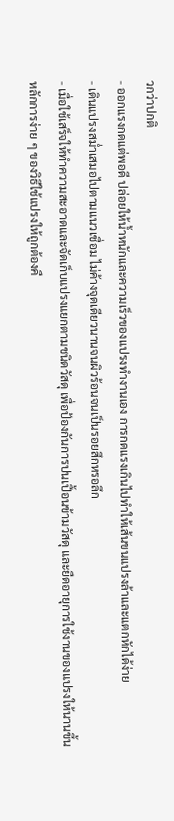วกว่าปกติ
- ออกแรงกดแต่พอดี ปล่อยให้น้ำหนักและความเร็วของแปรงทำงานเอง การกดแรงเกินไปทำให้เส้นขนแปรงล้าและแตกหักได้ง่าย
- เดินแปรงสม่ำเสมอไปตามแนวเชื่อม ไม่ค้างจุดเดียวนานจนผิวร้อนจนเป็นรอยสึกหรอลึก
- เมื่อใช้เสร็จให้ทำความสะอาดและจัดเก็บแปรงแยกตามชนิดวัสดุ เพื่อป้องกันการปนเปื้อนข้ามวัสดุ และยืดอายุการใช้งานของแปรงให้นานขึ้น
หลักการง่าย ๆ ของวิธีใช้แปรงให้ถูกต้องคื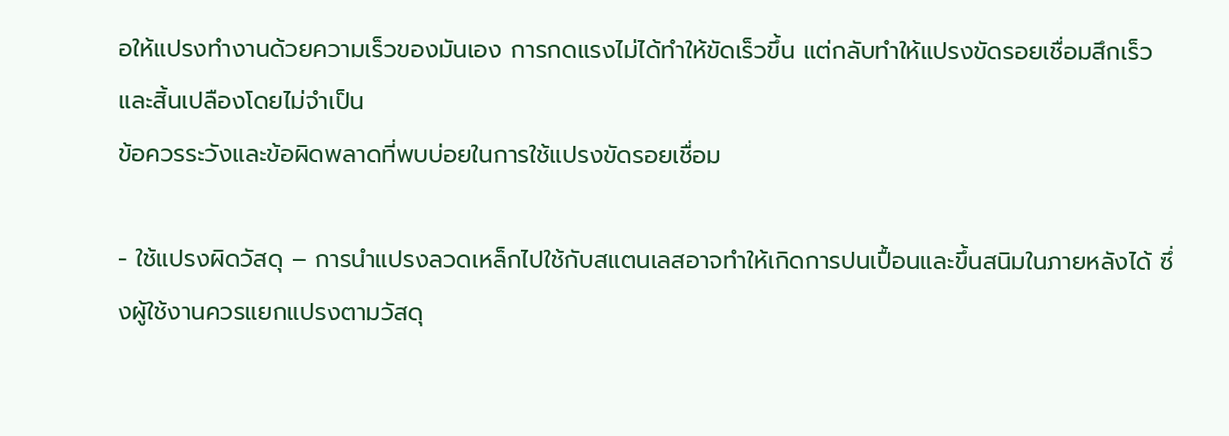อให้แปรงทำงานด้วยความเร็วของมันเอง การกดแรงไม่ได้ทำให้ขัดเร็วขึ้น แต่กลับทำให้แปรงขัดรอยเชื่อมสึกเร็วและสิ้นเปลืองโดยไม่จำเป็น
ข้อควรระวังและข้อผิดพลาดที่พบบ่อยในการใช้แปรงขัดรอยเชื่อม

- ใช้แปรงผิดวัสดุ – การนำแปรงลวดเหล็กไปใช้กับสแตนเลสอาจทำให้เกิดการปนเปื้อนและขึ้นสนิมในภายหลังได้ ซึ่งผู้ใช้งานควรแยกแปรงตามวัสดุ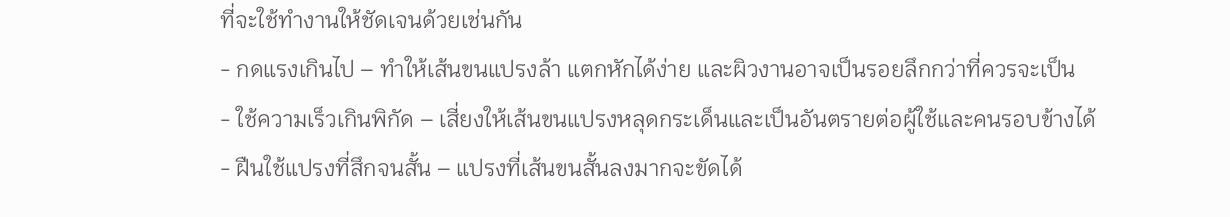ที่จะใช้ทำงานให้ชัดเจนด้วยเช่นกัน
- กดแรงเกินไป – ทำให้เส้นขนแปรงล้า แตกหักได้ง่าย และผิวงานอาจเป็นรอยลึกกว่าที่ควรจะเป็น
- ใช้ความเร็วเกินพิกัด – เสี่ยงให้เส้นขนแปรงหลุดกระเด็นและเป็นอันตรายต่อผู้ใช้และคนรอบข้างได้
- ฝืนใช้แปรงที่สึกจนสั้น – แปรงที่เส้นขนสั้นลงมากจะขัดได้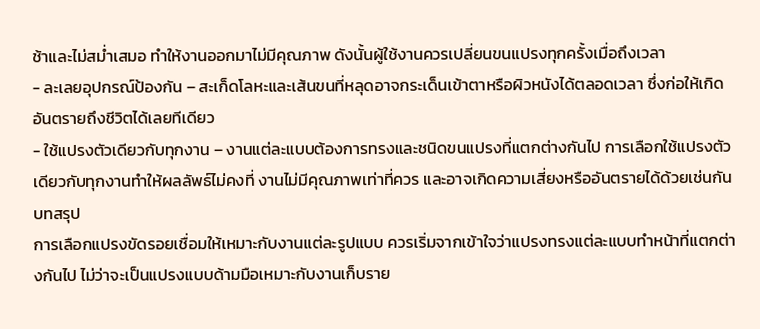ช้าและไม่สม่ำเสมอ ทำให้งานออกมาไม่มีคุณภาพ ดังนั้นผู้ใช้งานควรเปลี่ยนขนแปรงทุกครั้งเมื่อถึงเวลา
- ละเลยอุปกรณ์ป้องกัน – สะเก็ดโลหะและเส้นขนที่หลุดอาจกระเด็นเข้าตาหรือผิวหนังได้ตลอดเวลา ซึ่งก่อให้เกิดอันตรายถึงชีวิตได้เลยทีเดียว
- ใช้แปรงตัวเดียวกับทุกงาน – งานแต่ละแบบต้องการทรงและชนิดขนแปรงที่แตกต่างกันไป การเลือกใช้แปรงตัวเดียวกับทุกงานทำให้ผลลัพธ์ไม่คงที่ งานไม่มีคุณภาพเท่าที่ควร และอาจเกิดความเสี่ยงหรืออันตรายได้ด้วยเช่นกัน
บทสรุป
การเลือกแปรงขัดรอยเชื่อมให้เหมาะกับงานแต่ละรูปแบบ ควรเริ่มจากเข้าใจว่าแปรงทรงแต่ละแบบทำหน้าที่แตกต่างกันไป ไม่ว่าจะเป็นแปรงแบบด้ามมือเหมาะกับงานเก็บราย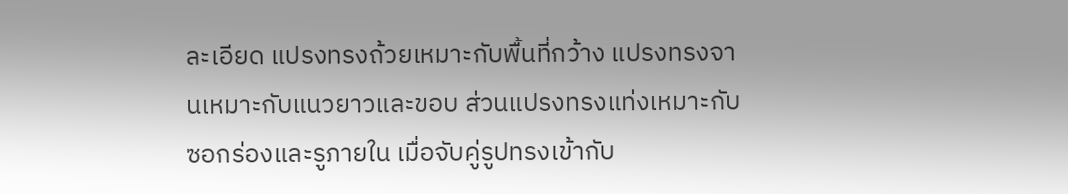ละเอียด แปรงทรงถ้วยเหมาะกับพื้นที่กว้าง แปรงทรงจานเหมาะกับแนวยาวและขอบ ส่วนแปรงทรงแท่งเหมาะกับซอกร่องและรูภายใน เมื่อจับคู่รูปทรงเข้ากับ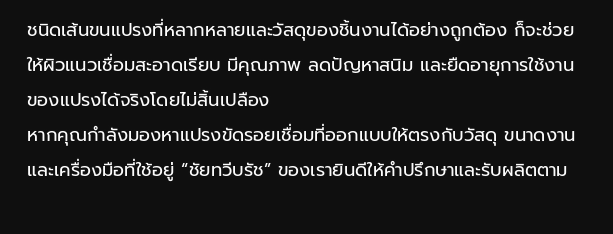ชนิดเส้นขนแปรงที่หลากหลายและวัสดุของชิ้นงานได้อย่างถูกต้อง ก็จะช่วยให้ผิวแนวเชื่อมสะอาดเรียบ มีคุณภาพ ลดปัญหาสนิม และยืดอายุการใช้งานของแปรงได้จริงโดยไม่สิ้นเปลือง
หากคุณกำลังมองหาแปรงขัดรอยเชื่อมที่ออกแบบให้ตรงกับวัสดุ ขนาดงาน และเครื่องมือที่ใช้อยู่ “ชัยทวีบรัช” ของเรายินดีให้คำปรึกษาและรับผลิตตาม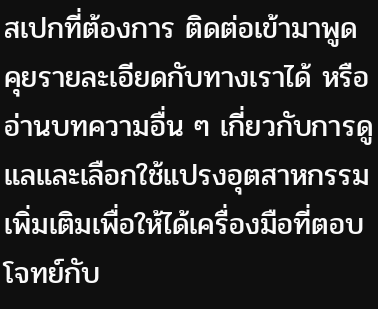สเปกที่ต้องการ ติดต่อเข้ามาพูดคุยรายละเอียดกับทางเราได้ หรืออ่านบทความอื่น ๆ เกี่ยวกับการดูแลและเลือกใช้แปรงอุตสาหกรรมเพิ่มเติมเพื่อให้ได้เครื่องมือที่ตอบโจทย์กับ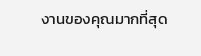งานของคุณมากที่สุด